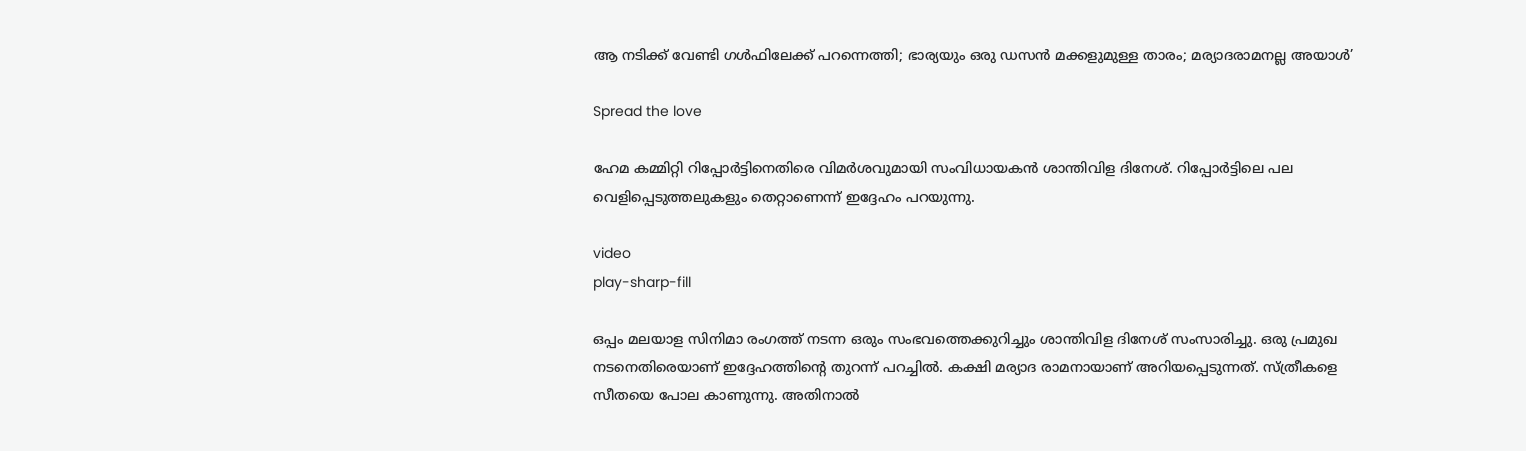ആ നടിക്ക് വേണ്ടി ഗള്‍ഫിലേക്ക് പറന്നെത്തി; ഭാര്യയും ഒരു ഡസൻ മക്കളുമുള്ള താരം; മര്യാദരാമനല്ല അയാള്‍’

Spread the love

ഹേമ കമ്മിറ്റി റിപ്പോർട്ടിനെതിരെ വിമർശവുമായി സംവിധായകൻ ശാന്തിവിള ദിനേശ്. റിപ്പോർട്ടിലെ പല വെളിപ്പെടുത്തലുകളും തെറ്റാണെന്ന് ഇദ്ദേഹം പറയുന്നു.

video
play-sharp-fill

ഒപ്പം മലയാള സിനിമാ രംഗത്ത് നടന്ന ഒരും സംഭവത്തെക്കുറിച്ചും ശാന്തിവിള ദിനേശ് സംസാരിച്ചു. ഒരു പ്രമുഖ നടനെതിരെയാണ് ഇദ്ദേഹത്തിന്റെ തുറന്ന് പറച്ചില്‍. കക്ഷി മര്യാദ രാമനായാണ് അറിയപ്പെടുന്നത്. സ്ത്രീകളെ സീതയെ പോല കാണുന്നു. അതിനാല്‍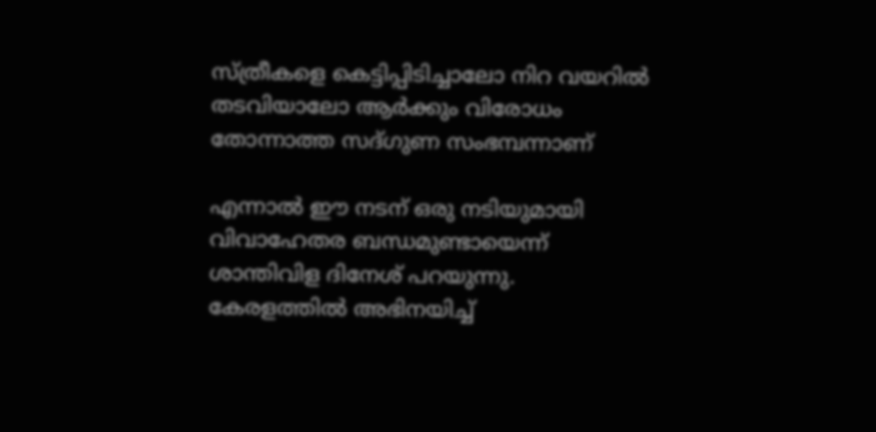സ്ത്രീകളെ കെട്ടിപ്പിടിച്ചാലോ നിറ വയറില്‍ തടവിയാലോ ആർക്കും വിരോധം തോന്നാത്ത സദ്ഗുണ സംഭമ്പന്നാണ്

എന്നാല്‍ ഈ നടന് ഒരു നടിയുമായി വിവാഹേതര ബന്ധമുണ്ടായെന്ന് ശാന്തിവിള ദിനേശ് പറയുന്നു. കേരളത്തില്‍ അഭിനയിച്ച്‌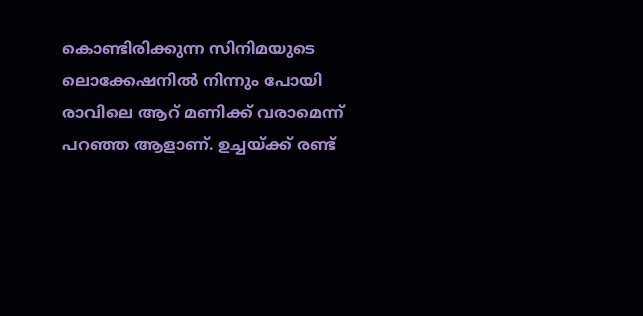കൊണ്ടിരിക്കുന്ന സിനിമയു‌ടെ ലൊക്കേഷനില്‍ നിന്നും പോയി രാവിലെ ആറ് മണിക്ക് വരാമെന്ന് പറഞ്ഞ ആളാണ്. ഉച്ചയ്ക്ക് രണ്ട്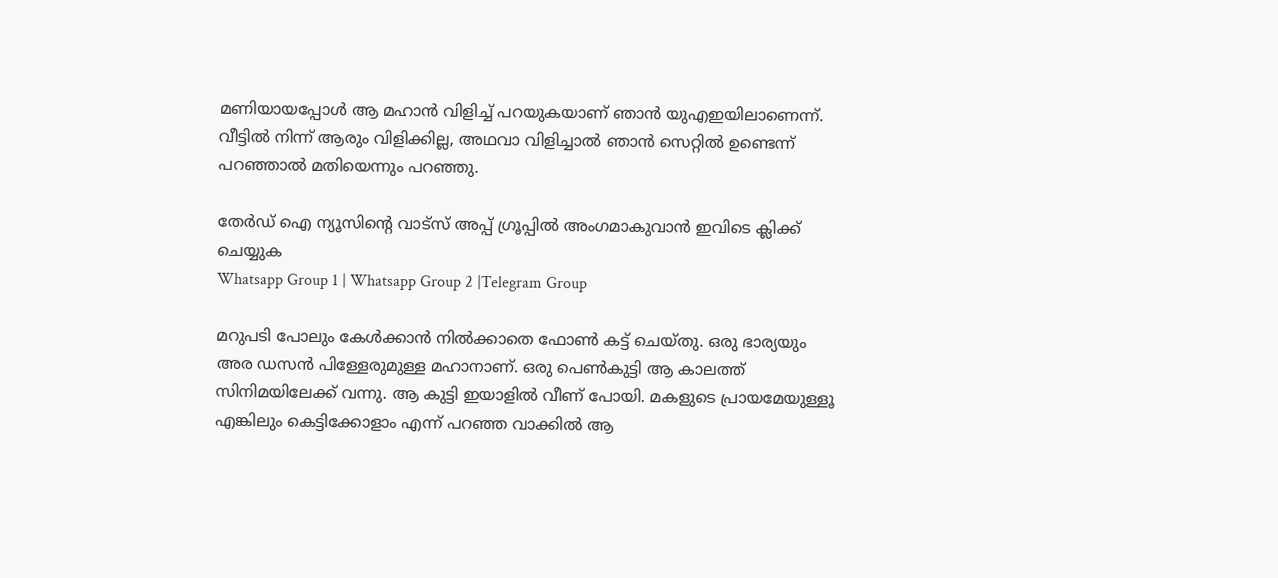മണിയായപ്പോള്‍ ആ മഹാൻ വിളിച്ച്‌ പറയുകയാണ് ഞാൻ യുഎഇയിലാണെന്ന്. വീട്ടില്‍ നിന്ന് ആരും വിളിക്കില്ല, അഥവാ വിളിച്ചാല്‍ ഞാൻ സെറ്റില്‍ ഉണ്ടെന്ന് പറഞ്ഞാല്‍ മതിയെന്നും പറഞ്ഞു.

തേർഡ് ഐ ന്യൂസിന്റെ വാട്സ് അപ്പ് ഗ്രൂപ്പിൽ അംഗമാകുവാൻ ഇവിടെ ക്ലിക്ക് ചെയ്യുക
Whatsapp Group 1 | Whatsapp Group 2 |Telegram Group

മറുപടി പോലും കേള്‍ക്കാൻ നില്‍ക്കാതെ ഫോണ്‍ കട്ട് ചെയ്തു. ഒരു ഭാര്യയും അര ഡസൻ പിള്ളേരുമുള്ള മഹാനാണ്. ഒരു പെണ്‍കുട്ടി ആ കാലത്ത് സിനിമയിലേക്ക് വന്നു. ആ കുട്ടി ഇയാളില്‍ വീണ് പോയി. മകളുടെ പ്രായമേയുള്ളൂ എങ്കിലും കെട്ടിക്കോളാം എന്ന് പറഞ്ഞ വാക്കില്‍ ആ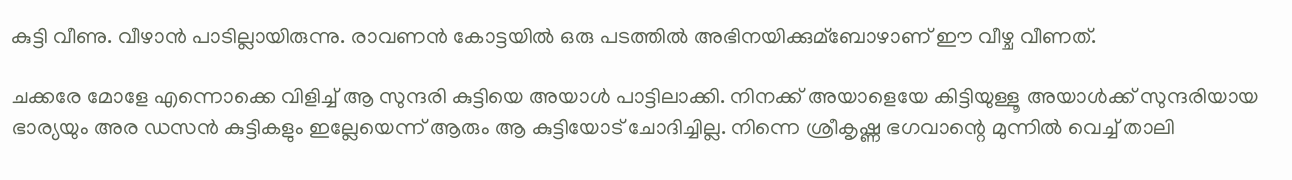കുട്ടി വീണു. വീഴാൻ പാടില്ലായിരുന്നു. രാവണൻ കോട്ടയില്‍ ഒരു പടത്തില്‍ അഭിനയിക്കുമ്ബോഴാണ് ഈ വീഴ്ച വീണത്.

ചക്കരേ മോളേ എന്നൊക്കെ വിളിച്ച്‌ ആ സുന്ദരി കുട്ടിയെ അയാള്‍ പാട്ടിലാക്കി. നിനക്ക് അയാളെയേ കിട്ടിയുള്ളൂ അയാള്‍ക്ക് സുന്ദരിയായ ഭാര്യയും അര ഡസൻ കുട്ടികളും ഇല്ലേയെന്ന് ആരും ആ കുട്ടിയോട് ചോദിച്ചില്ല. നിന്നെ ശ്രീകൃഷ്ണ ഭഗവാന്റെ മുന്നില്‍ വെച്ച്‌ താലി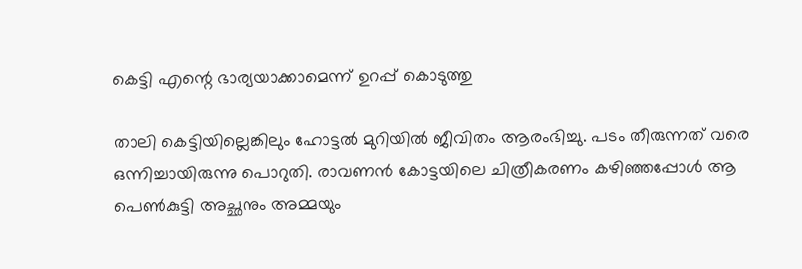കെ‌ട്ടി എന്റെ ഭാര്യയാക്കാമെന്ന് ഉറപ്പ് കൊടുത്തു

താലി കെട്ടിയില്ലെങ്കിലും ഹോട്ടല്‍ മുറിയില്‍ ജീവിതം ആരംഭിച്ചു. പടം തീരുന്നത് വരെ ഒന്നിച്ചായിരുന്നു പൊറുതി. രാവണൻ കോട്ടയിലെ ചിത്രീകരണം കഴിഞ്ഞപ്പോള്‍ ആ പെണ്‍കുട്ടി അച്ഛനും അമ്മയും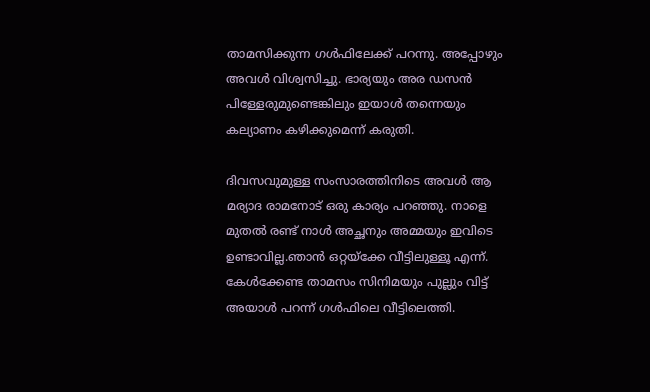താമസിക്കുന്ന ഗള്‍ഫിലേക്ക് പറന്നു. അപ്പോഴും അവള്‍ വിശ്വസിച്ചു. ഭാര്യയും അര ഡസൻ പിള്ളേരുമുണ്ടെങ്കിലും ഇയാള്‍ തന്നെയും കല്യാണം കഴിക്കുമെന്ന് കരുതി.

ദിവസവുമുള്ള സംസാരത്തിനിടെ അവള്‍ ആ മര്യാദ രാമനോട് ഒരു കാര്യം പറഞ്ഞു. നാളെ മുതല്‍ രണ്ട് നാള്‍ അച്ഛനും അമ്മയും ഇവിടെ ഉണ്ടാവില്ല.ഞാൻ ഒറ്റയ്ക്കേ വീട്ടിലുള്ളൂ എന്ന്. കേള്‍ക്കേണ്ട താമസം സിനിമയും പുല്ലും വിട്ട് അയാള്‍ പറന്ന് ഗള്‍ഫിലെ വീട്ടിലെത്തി.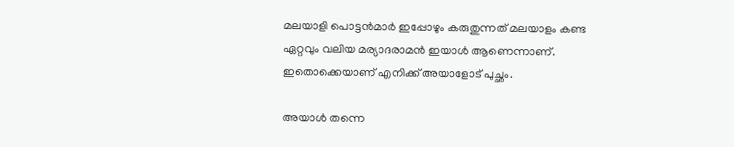മലയാളി പൊട്ടൻമാർ ഇപ്പോഴും കരുതുന്നത് മലയാളം കണ്ട ഏറ്റവും വലിയ മര്യാദരാമൻ ഇയാള്‍ ആണെന്നാണ്. ഇതൊക്കെയാണ് എനിക്ക് അയാളോട് പുച്ഛം.

അയാള്‍ തന്നെ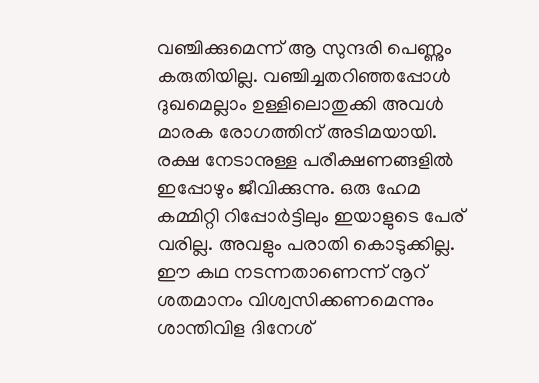വഞ്ചിക്കുമെന്ന് ആ സുന്ദരി പെണ്ണും കരുതിയില്ല. വഞ്ചിച്ചതറിഞ്ഞപ്പോള്‍ ദുഖമെല്ലാം ഉള്ളിലൊതുക്കി അവള്‍ മാരക രോഗത്തിന് അടിമയായി. രക്ഷ നേടാനുള്ള പരീക്ഷണങ്ങളില്‍ ഇപ്പോഴും ജീവിക്കുന്നു. ഒരു ഹേമ കമ്മിറ്റി റിപ്പോർട്ടിലും ഇയാളുടെ പേര് വരില്ല. അവളും പരാതി കൊടുക്കില്ല. ഈ കഥ നടന്നതാണെന്ന് നൂറ് ശതമാനം വിശ്വസിക്കണമെന്നും ശാന്തിവിള ദിനേശ്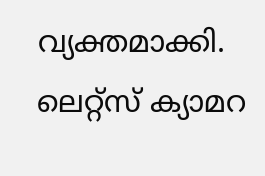വ്യക്തമാക്കി. ലെറ്റ്സ് ക്യാമറ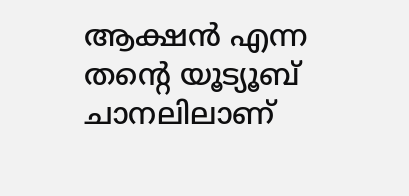ആക്ഷൻ എന്ന തന്റെ യൂട്യൂബ് ചാനലിലാണ്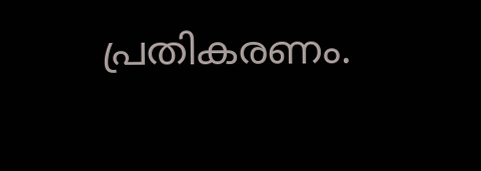പ്രതികരണം.